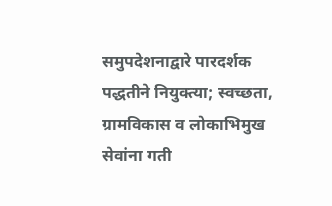समुपदेशनाद्वारे पारदर्शक पद्धतीने नियुक्त्या; स्वच्छता, ग्रामविकास व लोकाभिमुख सेवांना गती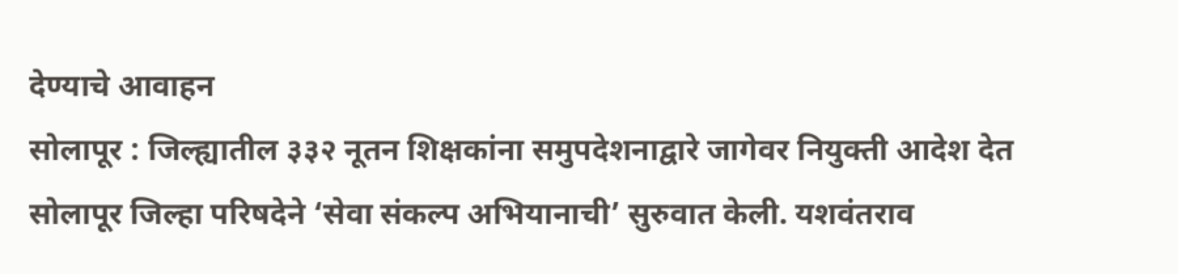देण्याचे आवाहन
सोलापूर : जिल्ह्यातील ३३२ नूतन शिक्षकांना समुपदेशनाद्वारे जागेवर नियुक्ती आदेश देत सोलापूर जिल्हा परिषदेने ‘सेवा संकल्प अभियानाची’ सुरुवात केली. यशवंतराव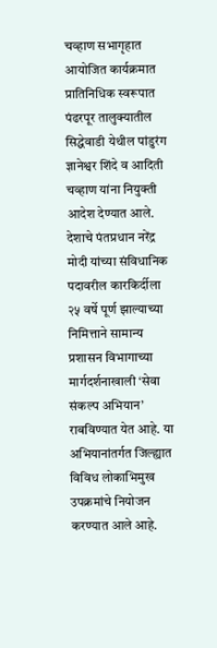चव्हाण सभागृहात आयोजित कार्यक्रमात प्रातिनिधिक स्वरूपात पंढरपूर तालुक्यातील सिद्धेवाडी येथील पांडुरंग ज्ञानेश्वर शिंदे व आदिती चव्हाण यांना नियुक्ती आदेश देण्यात आले.
देशाचे पंतप्रधान नरेंद्र मोदी यांच्या संविधानिक पदावरील कारकिर्दीला २५ वर्षे पूर्ण झाल्याच्या निमित्ताने सामान्य प्रशासन विभागाच्या मार्गदर्शनाखाली ‘सेवा संकल्प अभियान’ राबविण्यात येत आहे. या अभियानांतर्गत जिल्ह्यात विविध लोकाभिमुख उपक्रमांचे नियोजन करण्यात आले आहे.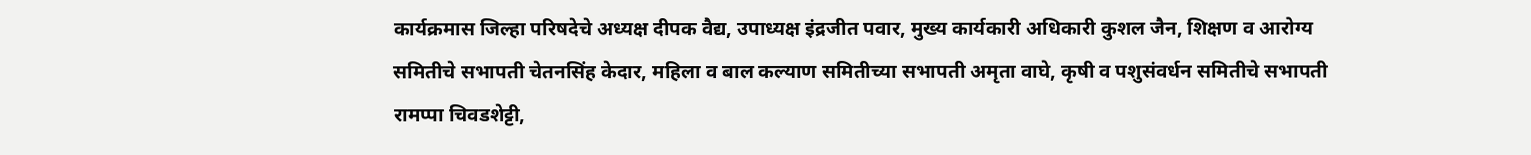कार्यक्रमास जिल्हा परिषदेचे अध्यक्ष दीपक वैद्य, उपाध्यक्ष इंद्रजीत पवार, मुख्य कार्यकारी अधिकारी कुशल जैन, शिक्षण व आरोग्य समितीचे सभापती चेतनसिंह केदार, महिला व बाल कल्याण समितीच्या सभापती अमृता वाघे, कृषी व पशुसंवर्धन समितीचे सभापती रामप्पा चिवडशेट्टी,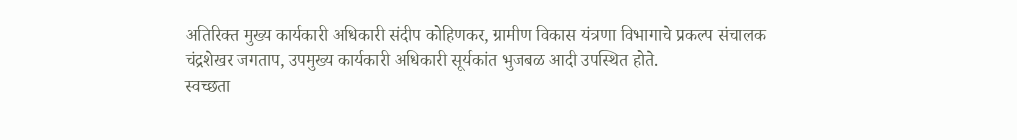अतिरिक्त मुख्य कार्यकारी अधिकारी संदीप कोहिणकर, ग्रामीण विकास यंत्रणा विभागाचे प्रकल्प संचालक चंद्रशेखर जगताप, उपमुख्य कार्यकारी अधिकारी सूर्यकांत भुजबळ आदी उपस्थित होते.
स्वच्छता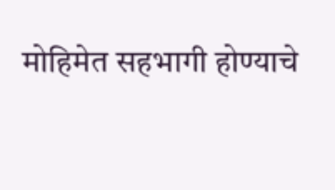मोहिमेत सहभागी होण्याचे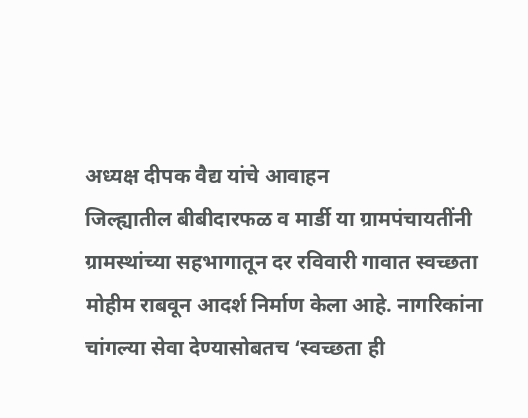अध्यक्ष दीपक वैद्य यांचे आवाहन
जिल्ह्यातील बीबीदारफळ व मार्डी या ग्रामपंचायतींनी ग्रामस्थांच्या सहभागातून दर रविवारी गावात स्वच्छता मोहीम राबवून आदर्श निर्माण केला आहे. नागरिकांना चांगल्या सेवा देण्यासोबतच ‘स्वच्छता ही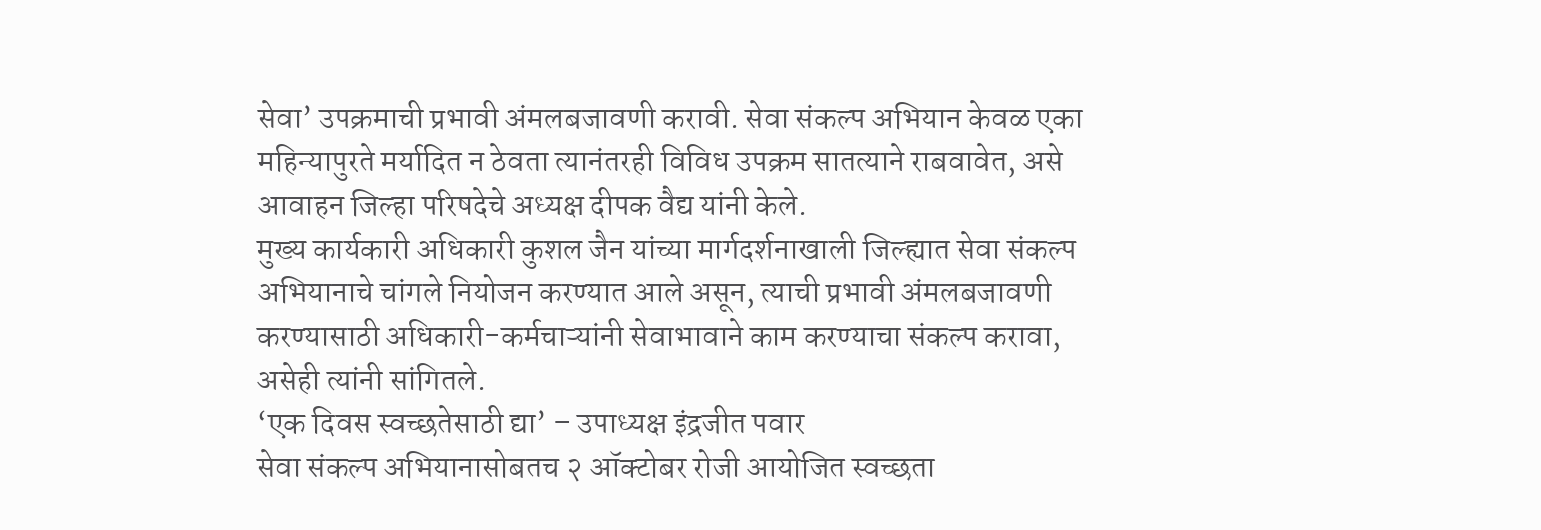सेवा’ उपक्रमाची प्रभावी अंमलबजावणी करावी. सेवा संकल्प अभियान केवळ एका महिन्यापुरते मर्यादित न ठेवता त्यानंतरही विविध उपक्रम सातत्याने राबवावेत, असे आवाहन जिल्हा परिषदेचे अध्यक्ष दीपक वैद्य यांनी केले.
मुख्य कार्यकारी अधिकारी कुशल जैन यांच्या मार्गदर्शनाखाली जिल्ह्यात सेवा संकल्प अभियानाचे चांगले नियोजन करण्यात आले असून, त्याची प्रभावी अंमलबजावणी करण्यासाठी अधिकारी-कर्मचाऱ्यांनी सेवाभावाने काम करण्याचा संकल्प करावा, असेही त्यांनी सांगितले.
‘एक दिवस स्वच्छतेसाठी द्या’ – उपाध्यक्ष इंद्रजीत पवार
सेवा संकल्प अभियानासोबतच २ ऑक्टोबर रोजी आयोजित स्वच्छता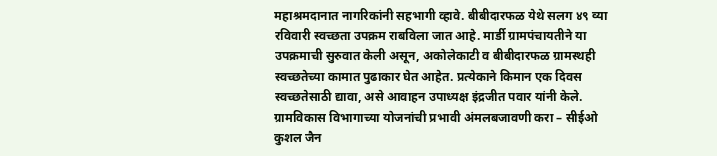महाश्रमदानात नागरिकांनी सहभागी व्हावे. बीबीदारफळ येथे सलग ४९ व्या रविवारी स्वच्छता उपक्रम राबविला जात आहे. मार्डी ग्रामपंचायतीने या उपक्रमाची सुरुवात केली असून, अकोलेकाटी व बीबीदारफळ ग्रामस्थही स्वच्छतेच्या कामात पुढाकार घेत आहेत. प्रत्येकाने किमान एक दिवस स्वच्छतेसाठी द्यावा, असे आवाहन उपाध्यक्ष इंद्रजीत पवार यांनी केले.
ग्रामविकास विभागाच्या योजनांची प्रभावी अंमलबजावणी करा – सीईओ कुशल जैन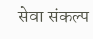सेवा संकल्प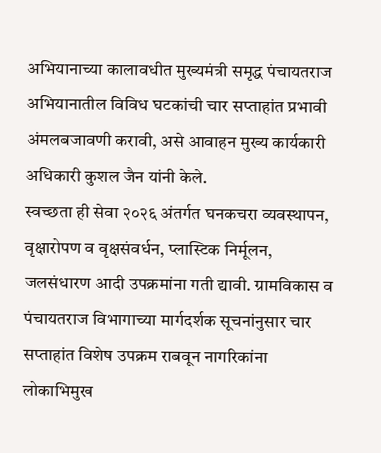अभियानाच्या कालावधीत मुख्यमंत्री समृद्ध पंचायतराज अभियानातील विविध घटकांची चार सप्ताहांत प्रभावी अंमलबजावणी करावी, असे आवाहन मुख्य कार्यकारी अधिकारी कुशल जैन यांनी केले.
स्वच्छता ही सेवा २०२६ अंतर्गत घनकचरा व्यवस्थापन, वृक्षारोपण व वृक्षसंवर्धन, प्लास्टिक निर्मूलन, जलसंधारण आदी उपक्रमांना गती द्यावी. ग्रामविकास व पंचायतराज विभागाच्या मार्गदर्शक सूचनांनुसार चार सप्ताहांत विशेष उपक्रम राबवून नागरिकांना लोकाभिमुख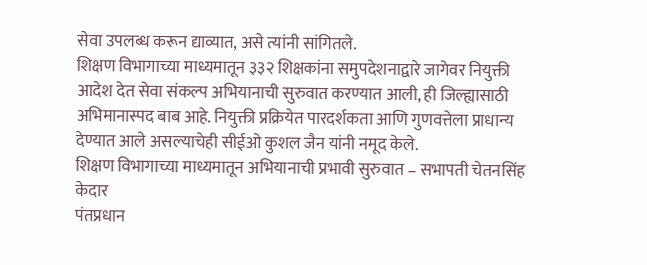सेवा उपलब्ध करून द्याव्यात, असे त्यांनी सांगितले.
शिक्षण विभागाच्या माध्यमातून ३३२ शिक्षकांना समुपदेशनाद्वारे जागेवर नियुक्ती आदेश देत सेवा संकल्प अभियानाची सुरुवात करण्यात आली, ही जिल्ह्यासाठी अभिमानास्पद बाब आहे. नियुक्ती प्रक्रियेत पारदर्शकता आणि गुणवत्तेला प्राधान्य देण्यात आले असल्याचेही सीईओ कुशल जैन यांनी नमूद केले.
शिक्षण विभागाच्या माध्यमातून अभियानाची प्रभावी सुरुवात – सभापती चेतनसिंह केदार
पंतप्रधान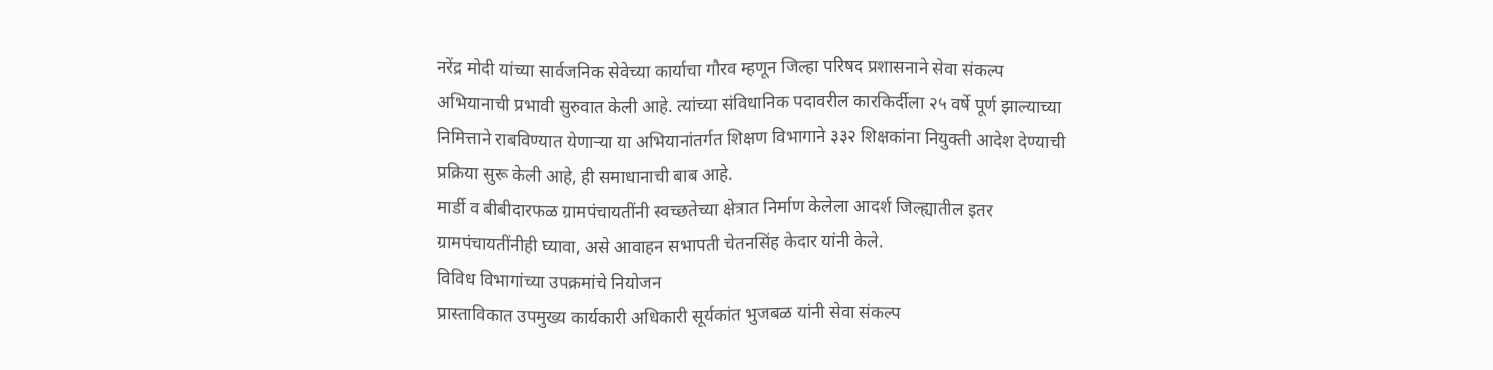नरेंद्र मोदी यांच्या सार्वजनिक सेवेच्या कार्याचा गौरव म्हणून जिल्हा परिषद प्रशासनाने सेवा संकल्प अभियानाची प्रभावी सुरुवात केली आहे. त्यांच्या संविधानिक पदावरील कारकिर्दीला २५ वर्षे पूर्ण झाल्याच्या निमित्ताने राबविण्यात येणाऱ्या या अभियानांतर्गत शिक्षण विभागाने ३३२ शिक्षकांना नियुक्ती आदेश देण्याची प्रक्रिया सुरू केली आहे, ही समाधानाची बाब आहे.
मार्डी व बीबीदारफळ ग्रामपंचायतींनी स्वच्छतेच्या क्षेत्रात निर्माण केलेला आदर्श जिल्ह्यातील इतर ग्रामपंचायतींनीही घ्यावा, असे आवाहन सभापती चेतनसिंह केदार यांनी केले.
विविध विभागांच्या उपक्रमांचे नियोजन
प्रास्ताविकात उपमुख्य कार्यकारी अधिकारी सूर्यकांत भुजबळ यांनी सेवा संकल्प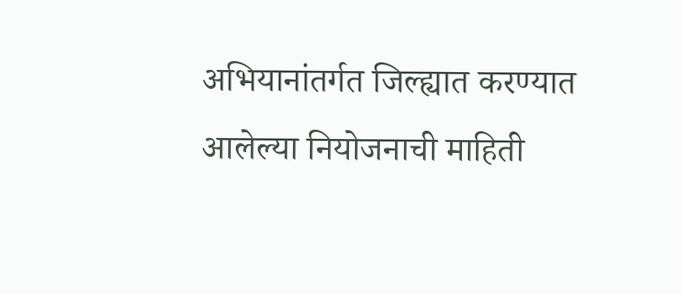अभियानांतर्गत जिल्ह्यात करण्यात आलेल्या नियोजनाची माहिती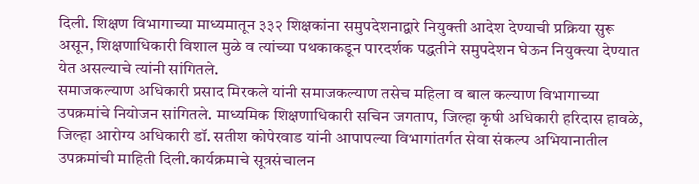दिली. शिक्षण विभागाच्या माध्यमातून ३३२ शिक्षकांना समुपदेशनाद्वारे नियुक्ती आदेश देण्याची प्रक्रिया सुरू असून, शिक्षणाधिकारी विशाल मुळे व त्यांच्या पथकाकडून पारदर्शक पद्धतीने समुपदेशन घेऊन नियुक्त्या देण्यात येत असल्याचे त्यांनी सांगितले.
समाजकल्याण अधिकारी प्रसाद मिरकले यांनी समाजकल्याण तसेच महिला व बाल कल्याण विभागाच्या उपक्रमांचे नियोजन सांगितले. माध्यमिक शिक्षणाधिकारी सचिन जगताप, जिल्हा कृषी अधिकारी हरिदास हावळे, जिल्हा आरोग्य अधिकारी डॉ. सतीश कोपेरवाड यांनी आपापल्या विभागांतर्गत सेवा संकल्प अभियानातील उपक्रमांची माहिती दिली.कार्यक्रमाचे सूत्रसंचालन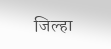जिल्हा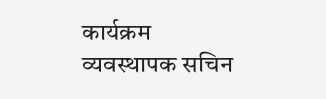कार्यक्रम व्यवस्थापक सचिन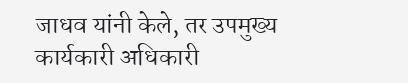जाधव यांनी केले, तर उपमुख्य कार्यकारी अधिकारी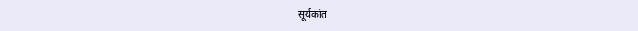सूर्यकांत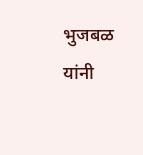भुजबळ यांनी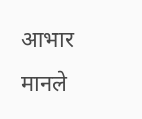आभार मानले